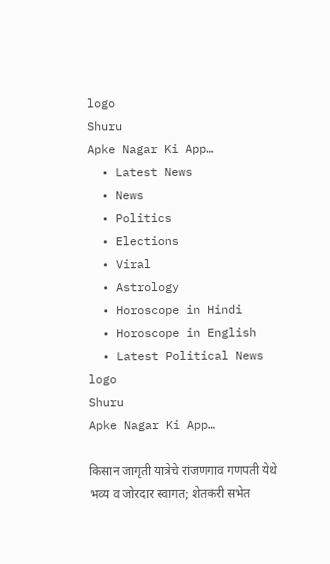logo
Shuru
Apke Nagar Ki App…
  • Latest News
  • News
  • Politics
  • Elections
  • Viral
  • Astrology
  • Horoscope in Hindi
  • Horoscope in English
  • Latest Political News
logo
Shuru
Apke Nagar Ki App…

किसान जागृती यात्रेचे रांजणगाव गणपती येथे भव्य व जोरदार स्वागत; शेतकरी सभेत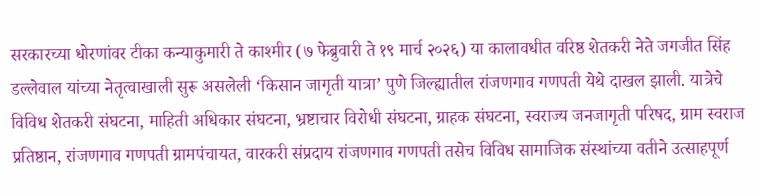सरकारच्या धोरणांवर टीका कन्याकुमारी ते काश्मीर (७ फेब्रुवारी ते १९ मार्च २०२६) या कालावधीत वरिष्ठ शेतकरी नेते जगजीत सिंह डल्लेवाल यांच्या नेतृत्वाखाली सुरू असलेली ‘किसान जागृती यात्रा’ पुणे जिल्ह्यातील रांजणगाव गणपती येथे दाखल झाली. यात्रेचे विविध शेतकरी संघटना, माहिती अधिकार संघटना, भ्रष्टाचार विरोधी संघटना, ग्राहक संघटना, स्वराज्य जनजागृती परिषद, ग्राम स्वराज प्रतिष्ठान, रांजणगाव गणपती ग्रामपंचायत, वारकरी संप्रदाय रांजणगाव गणपती तसेच विविध सामाजिक संस्थांच्या वतीने उत्साहपूर्ण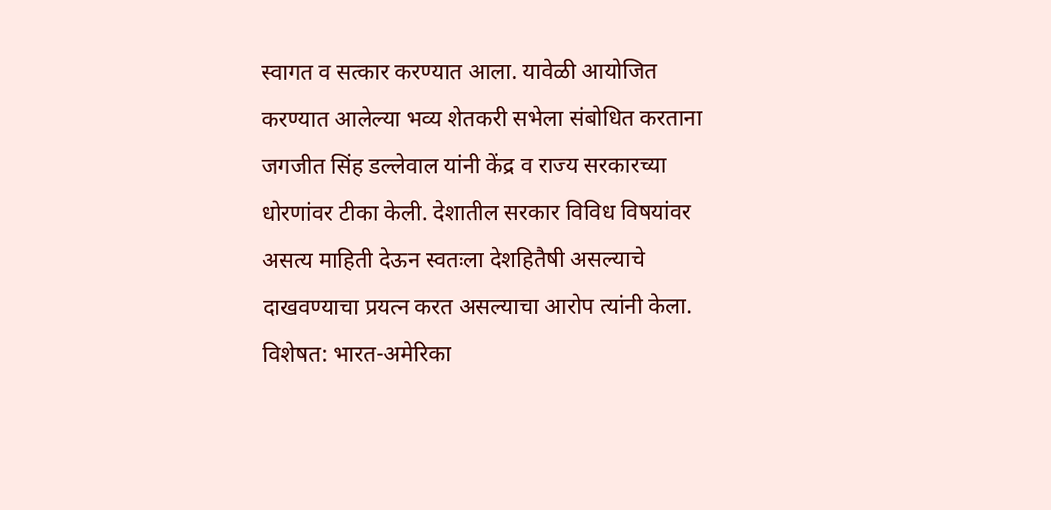स्वागत व सत्कार करण्यात आला. यावेळी आयोजित करण्यात आलेल्या भव्य शेतकरी सभेला संबोधित करताना जगजीत सिंह डल्लेवाल यांनी केंद्र व राज्य सरकारच्या धोरणांवर टीका केली. देशातील सरकार विविध विषयांवर असत्य माहिती देऊन स्वतःला देशहितैषी असल्याचे दाखवण्याचा प्रयत्न करत असल्याचा आरोप त्यांनी केला. विशेषत: भारत-अमेरिका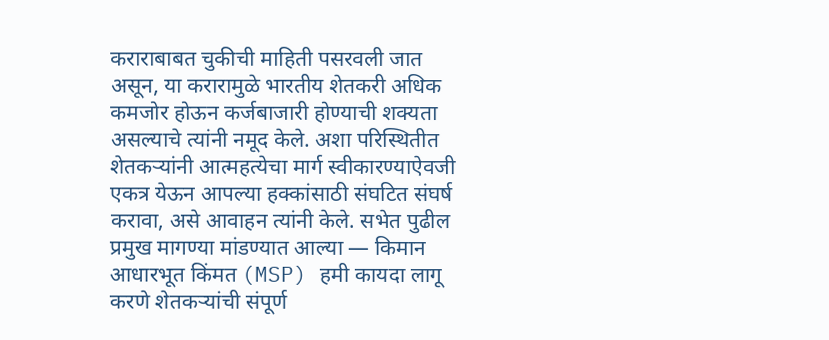कराराबाबत चुकीची माहिती पसरवली जात असून, या करारामुळे भारतीय शेतकरी अधिक कमजोर होऊन कर्जबाजारी होण्याची शक्यता असल्याचे त्यांनी नमूद केले. अशा परिस्थितीत शेतकऱ्यांनी आत्महत्येचा मार्ग स्वीकारण्याऐवजी एकत्र येऊन आपल्या हक्कांसाठी संघटित संघर्ष करावा, असे आवाहन त्यांनी केले. सभेत पुढील प्रमुख मागण्या मांडण्यात आल्या — किमान आधारभूत किंमत (MSP) हमी कायदा लागू करणे शेतकऱ्यांची संपूर्ण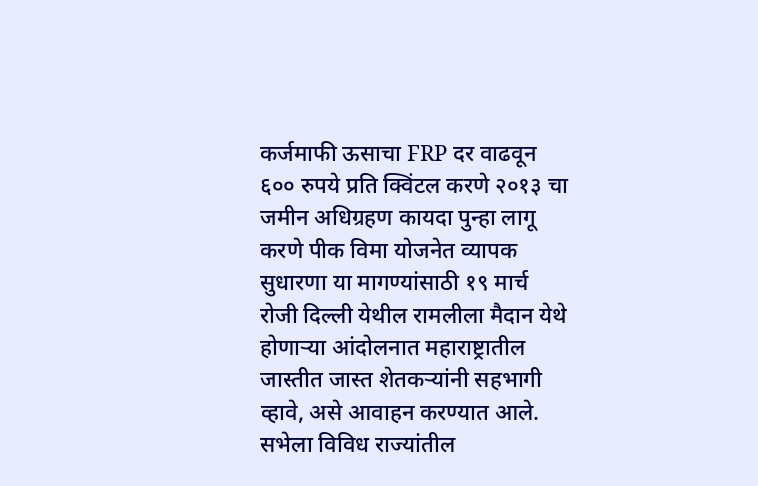कर्जमाफी ऊसाचा FRP दर वाढवून ६०० रुपये प्रति क्विंटल करणे २०१३ चा जमीन अधिग्रहण कायदा पुन्हा लागू करणे पीक विमा योजनेत व्यापक सुधारणा या मागण्यांसाठी १९ मार्च रोजी दिल्ली येथील रामलीला मैदान येथे होणाऱ्या आंदोलनात महाराष्ट्रातील जास्तीत जास्त शेतकऱ्यांनी सहभागी व्हावे, असे आवाहन करण्यात आले. सभेला विविध राज्यांतील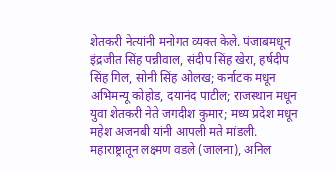शेतकरी नेत्यांनी मनोगत व्यक्त केले. पंजाबमधून इंद्रजीत सिंह पन्नीवाल, संदीप सिंह खेरा, हर्षदीप सिंह गिल, सोनी सिंह ओलख; कर्नाटक मधून अभिमन्यू कोहोड, दयानंद पाटील; राजस्थान मधून युवा शेतकरी नेते जगदीश कुमार; मध्य प्रदेश मधून महेश अजनबी यांनी आपली मते मांडली. महाराष्ट्रातून लक्ष्मण वडले (जालना), अनिल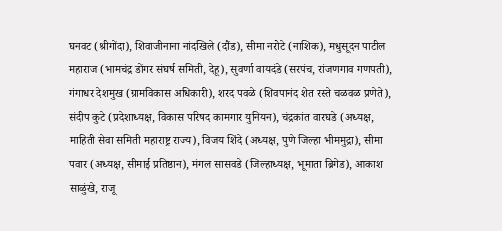घनवट (श्रीगोंदा), शिवाजीनाना नांदखिले (दौंड), सीमा नरोटे (नाशिक), मधुसूदन पाटील महाराज (भामचंद्र डोंगर संघर्ष समिती, देहू), सुवर्णा वायदंडे (सरपंच, रांजणगाव गणपती), गंगाधर देशमुख (ग्रामविकास अधिकारी), शरद पवळे (शिवपानंद शेत रस्ते चळवळ प्रणेते), संदीप कुटे (प्रदेशाध्यक्ष, विकास परिषद कामगार युनियन), चंद्रकांत वारघडे (अध्यक्ष, माहिती सेवा समिती महाराष्ट्र राज्य), विजय शिंदे (अध्यक्ष, पुणे जिल्हा भीममुद्रा), सीमा पवार (अध्यक्ष, सीमाई प्रतिष्ठान), मंगल सासवडे (जिल्हाध्यक्ष, भूमाता ब्रिगेड), आकाश साळुंखे, राजू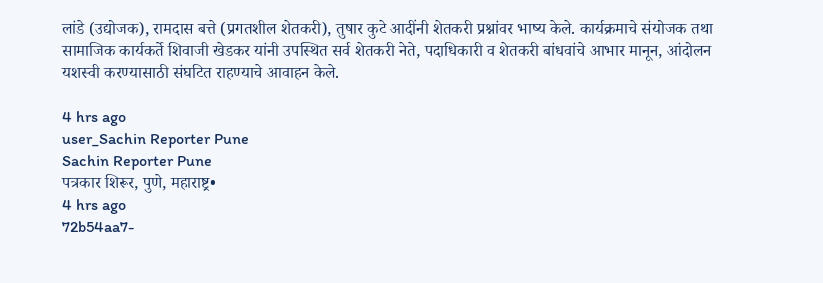लांडे (उद्योजक), रामदास बत्ते (प्रगतशील शेतकरी), तुषार कुटे आदींनी शेतकरी प्रश्नांवर भाष्य केले. कार्यक्रमाचे संयोजक तथा सामाजिक कार्यकर्ते शिवाजी खेडकर यांनी उपस्थित सर्व शेतकरी नेते, पदाधिकारी व शेतकरी बांधवांचे आभार मानून, आंदोलन यशस्वी करण्यासाठी संघटित राहण्याचे आवाहन केले.

4 hrs ago
user_Sachin Reporter Pune
Sachin Reporter Pune
पत्रकार शिरूर, पुणे, महाराष्ट्र•
4 hrs ago
72b54aa7-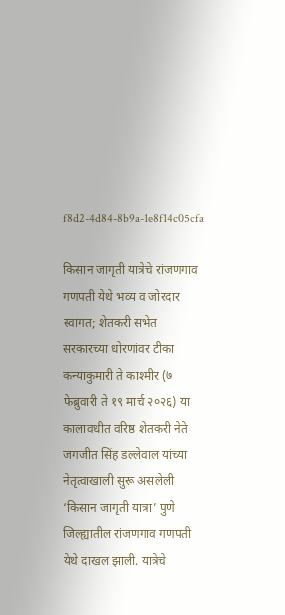f8d2-4d84-8b9a-1e8f14c05cfa

किसान जागृती यात्रेचे रांजणगाव गणपती येथे भव्य व जोरदार स्वागत; शेतकरी सभेत सरकारच्या धोरणांवर टीका कन्याकुमारी ते काश्मीर (७ फेब्रुवारी ते १९ मार्च २०२६) या कालावधीत वरिष्ठ शेतकरी नेते जगजीत सिंह डल्लेवाल यांच्या नेतृत्वाखाली सुरू असलेली ‘किसान जागृती यात्रा’ पुणे जिल्ह्यातील रांजणगाव गणपती येथे दाखल झाली. यात्रेचे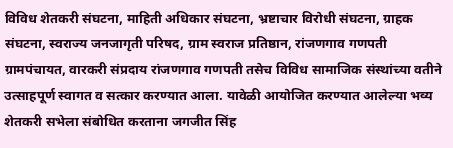विविध शेतकरी संघटना, माहिती अधिकार संघटना, भ्रष्टाचार विरोधी संघटना, ग्राहक संघटना, स्वराज्य जनजागृती परिषद, ग्राम स्वराज प्रतिष्ठान, रांजणगाव गणपती ग्रामपंचायत, वारकरी संप्रदाय रांजणगाव गणपती तसेच विविध सामाजिक संस्थांच्या वतीने उत्साहपूर्ण स्वागत व सत्कार करण्यात आला. यावेळी आयोजित करण्यात आलेल्या भव्य शेतकरी सभेला संबोधित करताना जगजीत सिंह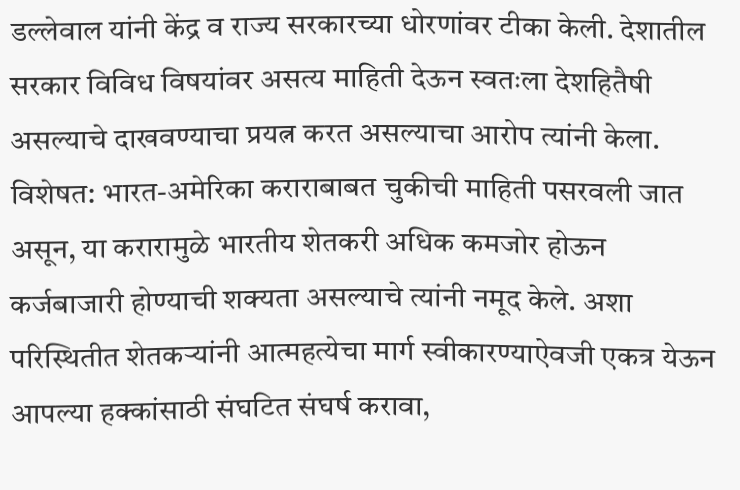डल्लेवाल यांनी केंद्र व राज्य सरकारच्या धोरणांवर टीका केली. देशातील सरकार विविध विषयांवर असत्य माहिती देऊन स्वतःला देशहितैषी असल्याचे दाखवण्याचा प्रयत्न करत असल्याचा आरोप त्यांनी केला. विशेषत: भारत-अमेरिका कराराबाबत चुकीची माहिती पसरवली जात असून, या करारामुळे भारतीय शेतकरी अधिक कमजोर होऊन कर्जबाजारी होण्याची शक्यता असल्याचे त्यांनी नमूद केले. अशा परिस्थितीत शेतकऱ्यांनी आत्महत्येचा मार्ग स्वीकारण्याऐवजी एकत्र येऊन आपल्या हक्कांसाठी संघटित संघर्ष करावा,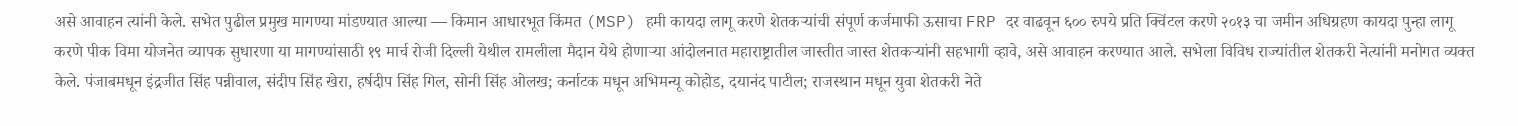असे आवाहन त्यांनी केले. सभेत पुढील प्रमुख मागण्या मांडण्यात आल्या — किमान आधारभूत किंमत (MSP) हमी कायदा लागू करणे शेतकऱ्यांची संपूर्ण कर्जमाफी ऊसाचा FRP दर वाढवून ६०० रुपये प्रति क्विंटल करणे २०१३ चा जमीन अधिग्रहण कायदा पुन्हा लागू करणे पीक विमा योजनेत व्यापक सुधारणा या मागण्यांसाठी १९ मार्च रोजी दिल्ली येथील रामलीला मैदान येथे होणाऱ्या आंदोलनात महाराष्ट्रातील जास्तीत जास्त शेतकऱ्यांनी सहभागी व्हावे, असे आवाहन करण्यात आले. सभेला विविध राज्यांतील शेतकरी नेत्यांनी मनोगत व्यक्त केले. पंजाबमधून इंद्रजीत सिंह पन्नीवाल, संदीप सिंह खेरा, हर्षदीप सिंह गिल, सोनी सिंह ओलख; कर्नाटक मधून अभिमन्यू कोहोड, दयानंद पाटील; राजस्थान मधून युवा शेतकरी नेते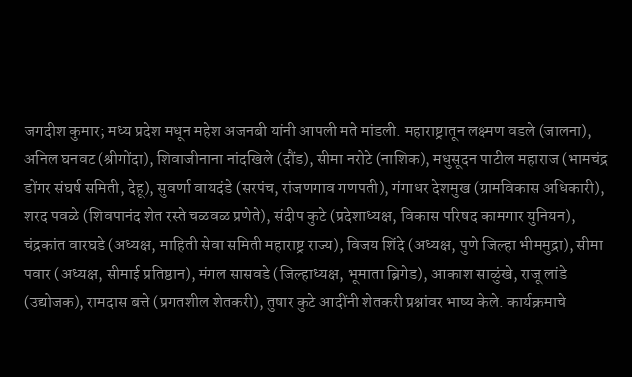जगदीश कुमार; मध्य प्रदेश मधून महेश अजनबी यांनी आपली मते मांडली. महाराष्ट्रातून लक्ष्मण वडले (जालना), अनिल घनवट (श्रीगोंदा), शिवाजीनाना नांदखिले (दौंड), सीमा नरोटे (नाशिक), मधुसूदन पाटील महाराज (भामचंद्र डोंगर संघर्ष समिती, देहू), सुवर्णा वायदंडे (सरपंच, रांजणगाव गणपती), गंगाधर देशमुख (ग्रामविकास अधिकारी), शरद पवळे (शिवपानंद शेत रस्ते चळवळ प्रणेते), संदीप कुटे (प्रदेशाध्यक्ष, विकास परिषद कामगार युनियन), चंद्रकांत वारघडे (अध्यक्ष, माहिती सेवा समिती महाराष्ट्र राज्य), विजय शिंदे (अध्यक्ष, पुणे जिल्हा भीममुद्रा), सीमा पवार (अध्यक्ष, सीमाई प्रतिष्ठान), मंगल सासवडे (जिल्हाध्यक्ष, भूमाता ब्रिगेड), आकाश साळुंखे, राजू लांडे (उद्योजक), रामदास बत्ते (प्रगतशील शेतकरी), तुषार कुटे आदींनी शेतकरी प्रश्नांवर भाष्य केले. कार्यक्रमाचे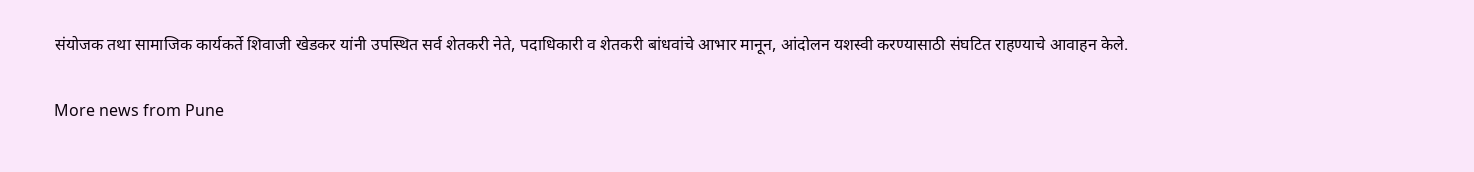संयोजक तथा सामाजिक कार्यकर्ते शिवाजी खेडकर यांनी उपस्थित सर्व शेतकरी नेते, पदाधिकारी व शेतकरी बांधवांचे आभार मानून, आंदोलन यशस्वी करण्यासाठी संघटित राहण्याचे आवाहन केले.

More news from Pune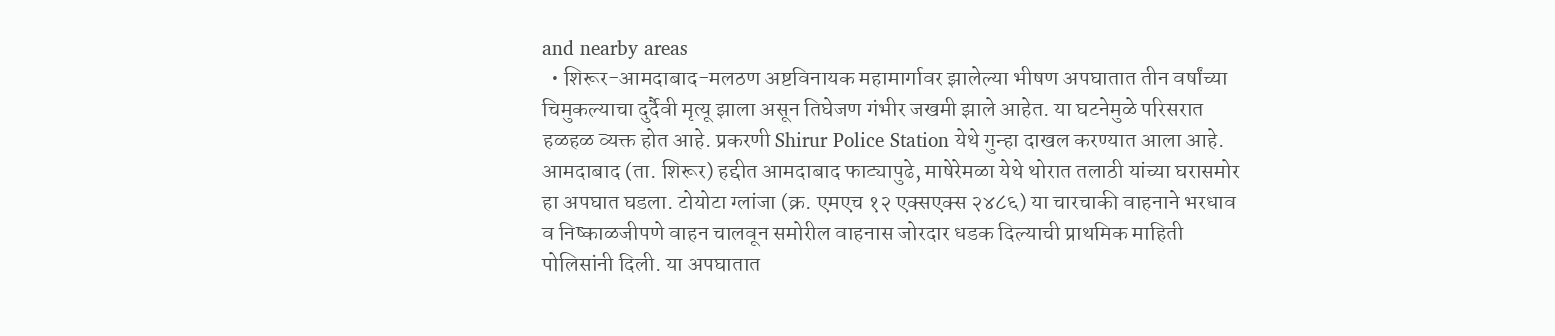and nearby areas
  • शिरूर-आमदाबाद-मलठण अष्टविनायक महामार्गावर झालेल्या भीषण अपघातात तीन वर्षांच्या चिमुकल्याचा दुर्दैवी मृत्यू झाला असून तिघेजण गंभीर जखमी झाले आहेत. या घटनेमुळे परिसरात हळहळ व्यक्त होत आहे. प्रकरणी Shirur Police Station येथे गुन्हा दाखल करण्यात आला आहे. आमदाबाद (ता. शिरूर) हद्दीत आमदाबाद फाट्यापुढे, माषेरेमळा येथे थोरात तलाठी यांच्या घरासमोर हा अपघात घडला. टोयोटा ग्लांजा (क्र. एमएच १२ एक्सएक्स २४८६) या चारचाकी वाहनाने भरधाव व निष्काळजीपणे वाहन चालवून समोरील वाहनास जोरदार धडक दिल्याची प्राथमिक माहिती पोलिसांनी दिली. या अपघातात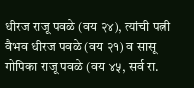धीरज राजू पवळे (वय २४), त्यांची पत्नी वैभव धीरज पवळे (वय २१) व सासू गोपिका राजू पवळे (वय ४५, सर्व रा.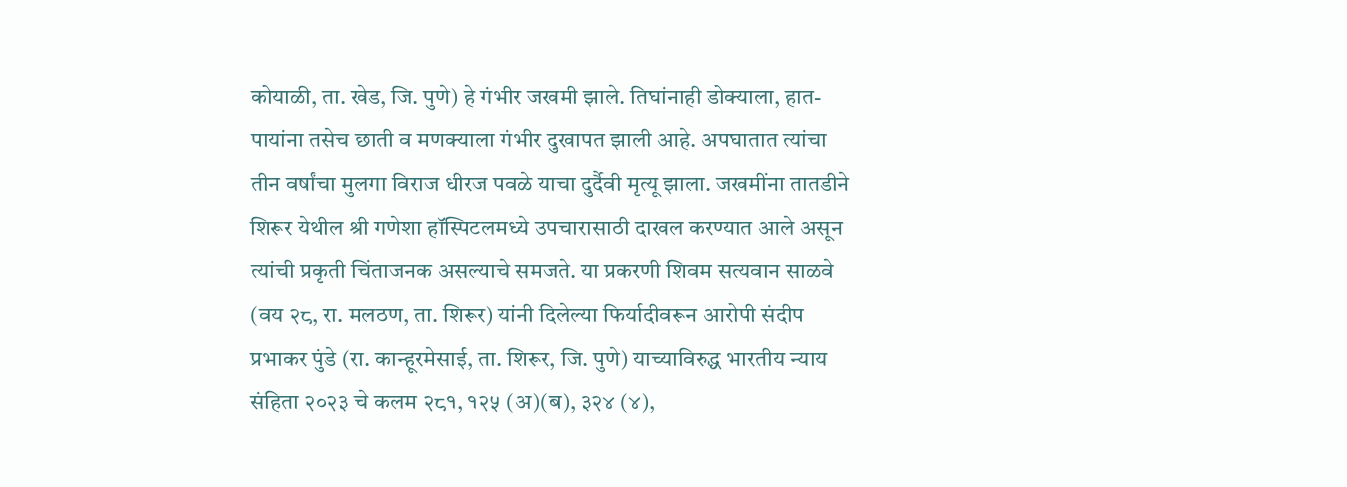कोयाळी, ता. खेड, जि. पुणे) हे गंभीर जखमी झाले. तिघांनाही डोक्याला, हात-पायांना तसेच छाती व मणक्याला गंभीर दुखापत झाली आहे. अपघातात त्यांचा तीन वर्षांचा मुलगा विराज धीरज पवळे याचा दुर्दैवी मृत्यू झाला. जखमींना तातडीने शिरूर येथील श्री गणेशा हॉस्पिटलमध्ये उपचारासाठी दाखल करण्यात आले असून त्यांची प्रकृती चिंताजनक असल्याचे समजते. या प्रकरणी शिवम सत्यवान साळवे (वय २८, रा. मलठण, ता. शिरूर) यांनी दिलेल्या फिर्यादीवरून आरोपी संदीप प्रभाकर पुंडे (रा. कान्हूरमेसाई, ता. शिरूर, जि. पुणे) याच्याविरुद्ध भारतीय न्याय संहिता २०२३ चे कलम २८१, १२५ (अ)(ब), ३२४ (४),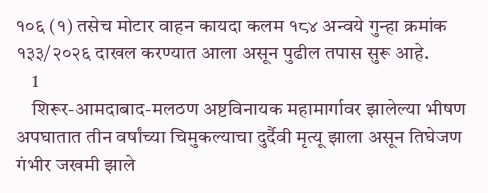१०६ (१) तसेच मोटार वाहन कायदा कलम १८४ अन्वये गुन्हा क्रमांक १३३/२०२६ दाखल करण्यात आला असून पुढील तपास सुरू आहे.
    1
    शिरूर-आमदाबाद-मलठण अष्टविनायक महामार्गावर झालेल्या भीषण अपघातात तीन वर्षांच्या चिमुकल्याचा दुर्दैवी मृत्यू झाला असून तिघेजण गंभीर जखमी झाले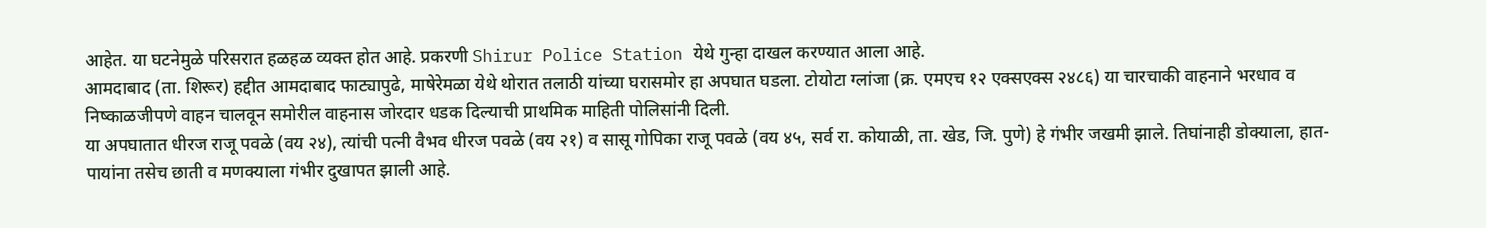आहेत. या घटनेमुळे परिसरात हळहळ व्यक्त होत आहे. प्रकरणी Shirur Police Station येथे गुन्हा दाखल करण्यात आला आहे.
आमदाबाद (ता. शिरूर) हद्दीत आमदाबाद फाट्यापुढे, माषेरेमळा येथे थोरात तलाठी यांच्या घरासमोर हा अपघात घडला. टोयोटा ग्लांजा (क्र. एमएच १२ एक्सएक्स २४८६) या चारचाकी वाहनाने भरधाव व निष्काळजीपणे वाहन चालवून समोरील वाहनास जोरदार धडक दिल्याची प्राथमिक माहिती पोलिसांनी दिली.
या अपघातात धीरज राजू पवळे (वय २४), त्यांची पत्नी वैभव धीरज पवळे (वय २१) व सासू गोपिका राजू पवळे (वय ४५, सर्व रा. कोयाळी, ता. खेड, जि. पुणे) हे गंभीर जखमी झाले. तिघांनाही डोक्याला, हात-पायांना तसेच छाती व मणक्याला गंभीर दुखापत झाली आहे.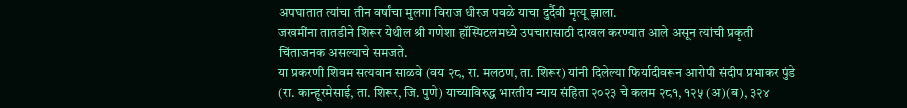अपघातात त्यांचा तीन वर्षांचा मुलगा विराज धीरज पवळे याचा दुर्दैवी मृत्यू झाला.
जखमींना तातडीने शिरूर येथील श्री गणेशा हॉस्पिटलमध्ये उपचारासाठी दाखल करण्यात आले असून त्यांची प्रकृती चिंताजनक असल्याचे समजते.
या प्रकरणी शिवम सत्यवान साळवे (वय २८, रा. मलठण, ता. शिरूर) यांनी दिलेल्या फिर्यादीवरून आरोपी संदीप प्रभाकर पुंडे (रा. कान्हूरमेसाई, ता. शिरूर, जि. पुणे) याच्याविरुद्ध भारतीय न्याय संहिता २०२३ चे कलम २८१, १२५ (अ)(ब), ३२४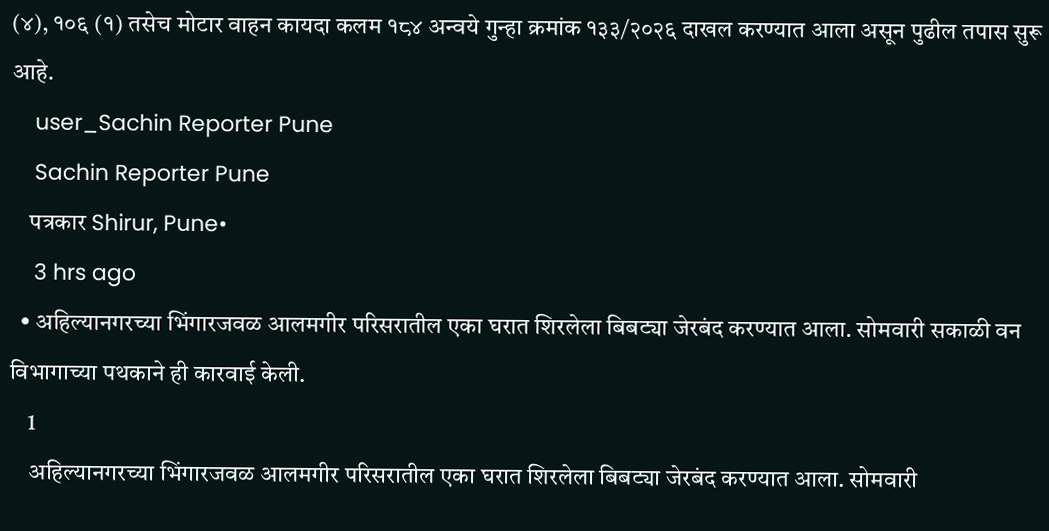(४), १०६ (१) तसेच मोटार वाहन कायदा कलम १८४ अन्वये गुन्हा क्रमांक १३३/२०२६ दाखल करण्यात आला असून पुढील तपास सुरू आहे.
    user_Sachin Reporter Pune
    Sachin Reporter Pune
    पत्रकार Shirur, Pune•
    3 hrs ago
  • अहिल्यानगरच्या भिंगारजवळ आलमगीर परिसरातील एका घरात शिरलेला बिबट्या जेरबंद करण्यात आला. सोमवारी सकाळी वन विभागाच्या पथकाने ही कारवाई केली.
    1
    अहिल्यानगरच्या भिंगारजवळ आलमगीर परिसरातील एका घरात शिरलेला बिबट्या जेरबंद करण्यात आला. सोमवारी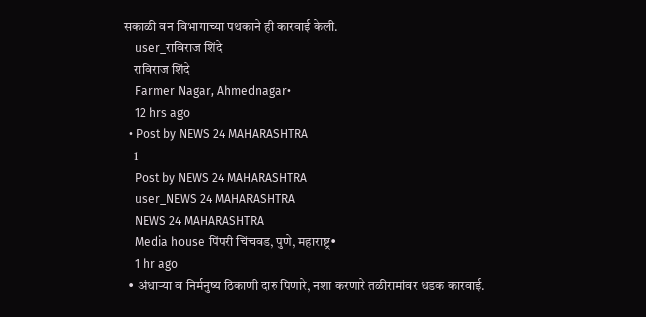सकाळी वन विभागाच्या पथकाने ही कारवाई केली.
    user_राविराज शिंदे
    राविराज शिंदे
    Farmer Nagar, Ahmednagar•
    12 hrs ago
  • Post by NEWS 24 MAHARASHTRA
    1
    Post by NEWS 24 MAHARASHTRA
    user_NEWS 24 MAHARASHTRA
    NEWS 24 MAHARASHTRA
    Media house पिंपरी चिंचवड, पुणे, महाराष्ट्र•
    1 hr ago
  • अंधाऱ्या व निर्मनुष्य ठिकाणी दारु पिणारे, नशा करणारे तळीरामांवर धडक कारवाई.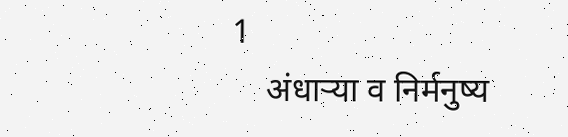1
    अंधाऱ्या व निर्मनुष्य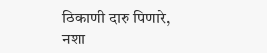ठिकाणी दारु पिणारे, नशा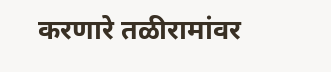करणारे तळीरामांवर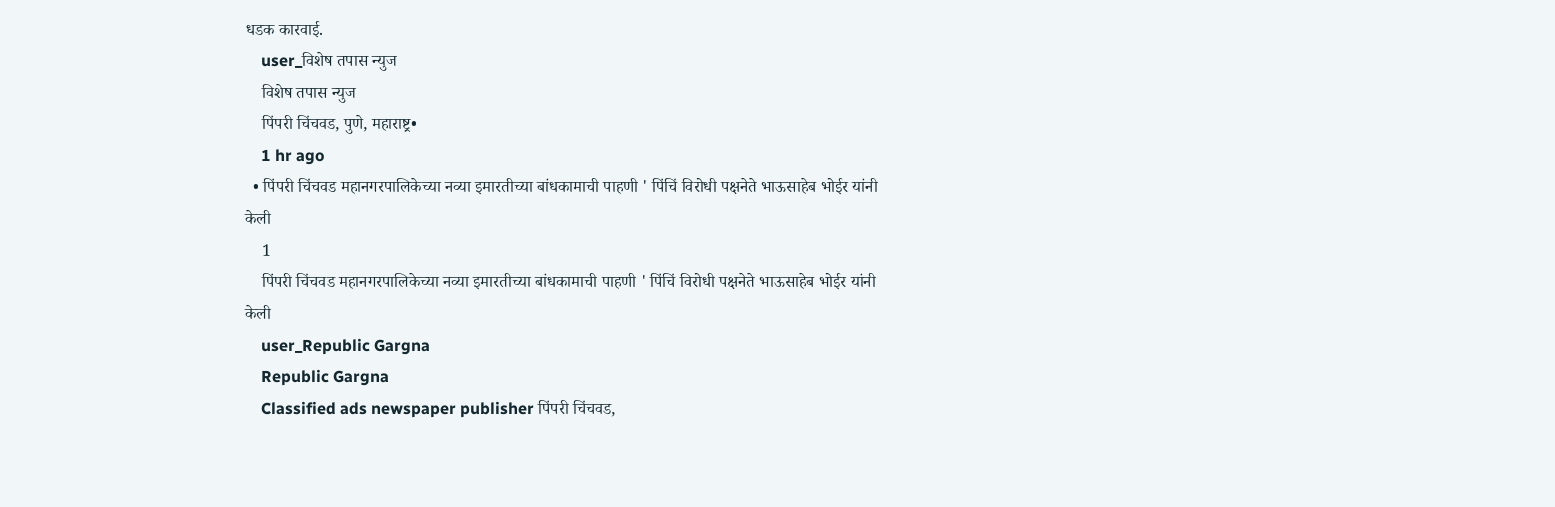धडक कारवाई.
    user_विशेष तपास न्युज
    विशेष तपास न्युज
    पिंपरी चिंचवड, पुणे, महाराष्ट्र•
    1 hr ago
  • पिंपरी चिंचवड महानगरपालिकेच्या नव्या इमारतीच्या बांधकामाची पाहणी ' पिंचिं विरोधी पक्षनेते भाऊसाहेब भोईर यांनी केली
    1
    पिंपरी चिंचवड महानगरपालिकेच्या नव्या इमारतीच्या बांधकामाची पाहणी ' पिंचिं विरोधी पक्षनेते भाऊसाहेब भोईर यांनी केली
    user_Republic Gargna
    Republic Gargna
    Classified ads newspaper publisher पिंपरी चिंचवड,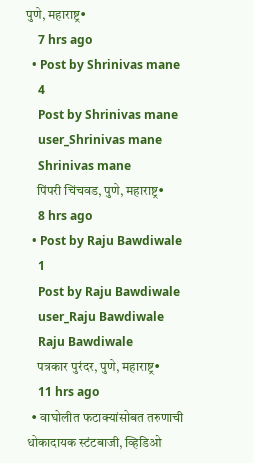पुणे, महाराष्ट्र•
    7 hrs ago
  • Post by Shrinivas mane
    4
    Post by Shrinivas mane
    user_Shrinivas mane
    Shrinivas mane
    पिंपरी चिंचवड, पुणे, महाराष्ट्र•
    8 hrs ago
  • Post by Raju Bawdiwale
    1
    Post by Raju Bawdiwale
    user_Raju Bawdiwale
    Raju Bawdiwale
    पत्रकार पुरंदर, पुणे, महाराष्ट्र•
    11 hrs ago
  • वाघोलीत फटाक्यांसोबत तरुणाची धोकादायक स्टंटबाजी, व्हिडिओ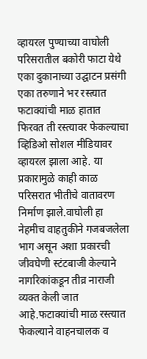व्हायरल पुण्याच्या वाघोली परिसरातील बकोरी फाटा येथे एका दुकानाच्या उद्घाटन प्रसंगी एका तरुणाने भर रस्त्यात फटाक्यांची माळ हातात फिरवत ती रस्त्यावर फेकल्याचा व्हिडिओ सोशल मीडियावर व्हायरल झाला आहे. या प्रकारामुळे काही काळ परिसरात भीतीचे वातावरण निर्माण झाले.वाघोली हा नेहमीच वाहतुकीने गजबजलेला भाग असून अशा प्रकारची जीवघेणी स्टंटबाजी केल्याने नागरिकांकडून तीव्र नाराजी व्यक्त केली जात आहे.फटाक्यांची माळ रस्त्यात फेकल्याने वाहनचालक व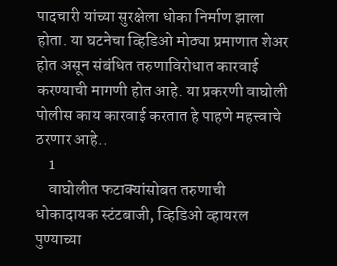पादचारी यांच्या सुरक्षेला धोका निर्माण झाला होता. या घटनेचा व्हिडिओ मोठ्या प्रमाणात शेअर होत असून संबंधित तरुणाविरोधात कारवाई करण्याची मागणी होत आहे. या प्रकरणी वाघोली पोलीस काय कारवाई करतात हे पाहणे महत्त्वाचे ठरणार आहे..
    1
    वाघोलीत फटाक्यांसोबत तरुणाची धोकादायक स्टंटबाजी, व्हिडिओ व्हायरल
पुण्याच्या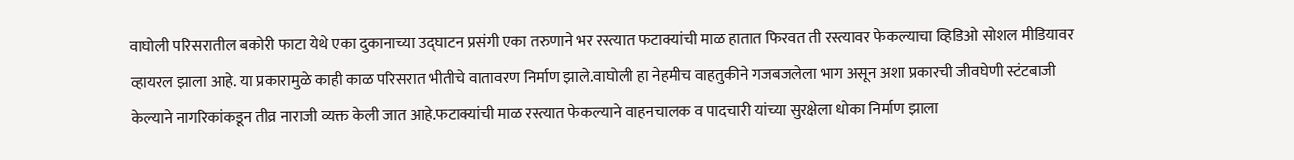वाघोली परिसरातील बकोरी फाटा येथे एका दुकानाच्या उद्घाटन प्रसंगी एका तरुणाने भर रस्त्यात फटाक्यांची माळ हातात फिरवत ती रस्त्यावर फेकल्याचा व्हिडिओ सोशल मीडियावर व्हायरल झाला आहे. या प्रकारामुळे काही काळ परिसरात भीतीचे वातावरण निर्माण झाले.वाघोली हा नेहमीच वाहतुकीने गजबजलेला भाग असून अशा प्रकारची जीवघेणी स्टंटबाजी केल्याने नागरिकांकडून तीव्र नाराजी व्यक्त केली जात आहे.फटाक्यांची माळ रस्त्यात फेकल्याने वाहनचालक व पादचारी यांच्या सुरक्षेला धोका निर्माण झाला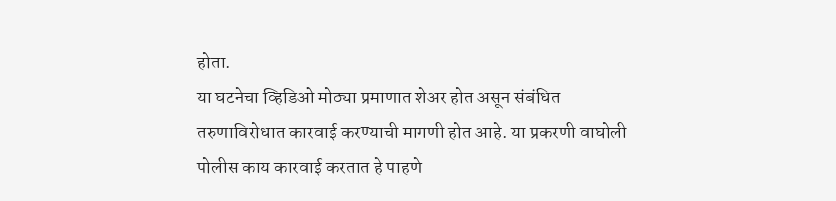होता.
या घटनेचा व्हिडिओ मोठ्या प्रमाणात शेअर होत असून संबंधित तरुणाविरोधात कारवाई करण्याची मागणी होत आहे. या प्रकरणी वाघोली पोलीस काय कारवाई करतात हे पाहणे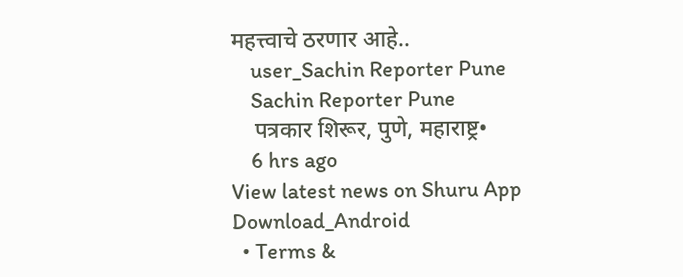महत्त्वाचे ठरणार आहे..
    user_Sachin Reporter Pune
    Sachin Reporter Pune
    पत्रकार शिरूर, पुणे, महाराष्ट्र•
    6 hrs ago
View latest news on Shuru App
Download_Android
  • Terms &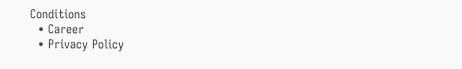Conditions
  • Career
  • Privacy Policy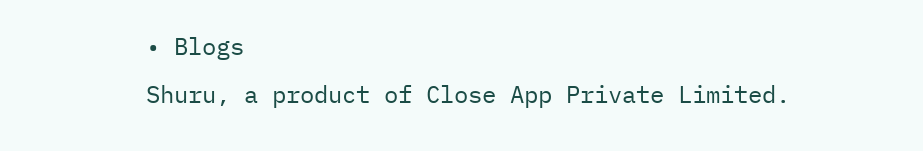• Blogs
Shuru, a product of Close App Private Limited.